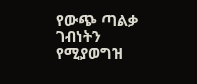የውጭ ጣልቃ ገብነትን የሚያወግዝ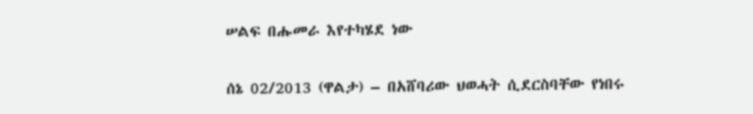ሠልፍ በሑመራ እየተካሄደ ነው

ሰኔ 02/2013 (ዋልታ) – በአሸባሪው ህወሓት ሲደርስባቸው የነበሩ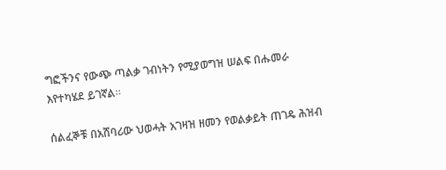ግፎችንና የውጭ ጣልቃ ገብነትን የሚያወግዝ ሠልፍ በሑመራ እየተካሄደ ይገኛል።

ሰልፈኞቹ በአሸባሪው ህወሓት አገዛዝ ዘመን የወልቃይት ጠገዴ ሕዝብ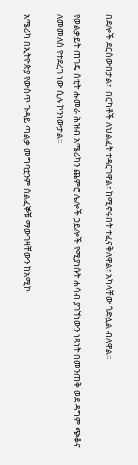በደሎች ደርሰውበታል፣  በርካቶች ለህልፈት ተዳርገዋል፣ ከሚኖሩበት ተፈናቅለዋል፣ አካላቸው ጎድሏል ብለዋል።

የወልቃይት ጠገዴ ሰቲት ሑመራ ሕዝብ አሜሪካን ጨምሮ ሌሎች ኃይሎች የሚያነሱት ሐሳብ ያገኘነውን ነጻነት በመንጠቅ ወደ ዳግም ጭቆና ለመመለስ የተደረገ ነው ሲሉ ኮንነውታል፡፡

አሜሪካ በኢትዮጵያ የውስጥ ጉዳይ ጣልቃ መግባቷንም ሰልፈኞቹ ማውገዛቸውን ከአሚኮ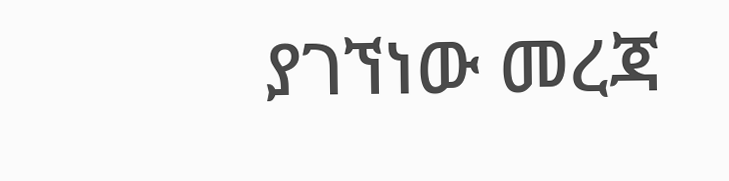ያገኘነው መረጃ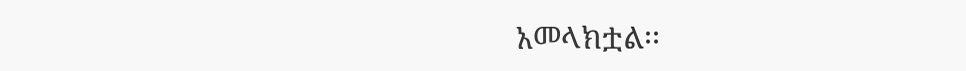አመላክቷል፡፡